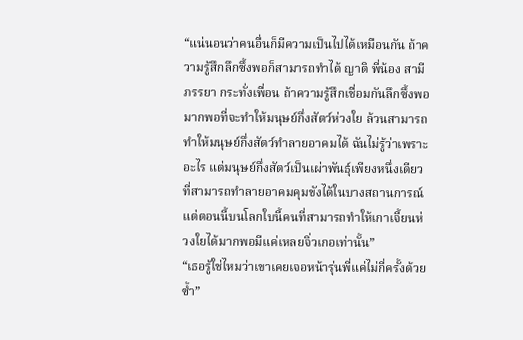“แน่นอนว่าคนอื่นก็มีความเป็นไปได้เหมือนกัน ถ้าความรู้สึกลึกซึ้งพอก็สามารถทำได้ ญาติ พี่น้อง สามีภรรยา กระทั่งเพื่อน ถ้าความรู้สึกเชื่อมกันลึกซึ้งพอ มากพอที่จะทำให้มนุษย์กึ่งสัตว์ห่วงใย ล้วนสามารถทำให้มนุษย์กึ่งสัตว์ทำลายอาคมได้ ฉันไม่รู้ว่าเพราะอะไร แต่มนุษย์กึ่งสัตว์เป็นเผ่าพันธุ์เพียงหนึ่งเดียวที่สามารถทำลายอาคมคุมขังได้ในบางสถานการณ์ แต่ตอนนี้บนโลกใบนี้คนที่สามารถทำให้เกาเจี้ยนห่วงใยได้มากพอมีแค่เหลยจิ่วเกอเท่านั้น”
“เธอรู้ใช่ไหมว่าเขาเคยเจอหน้ารุ่นพี่แค่ไม่กี่ครั้งด้วยซ้ำ”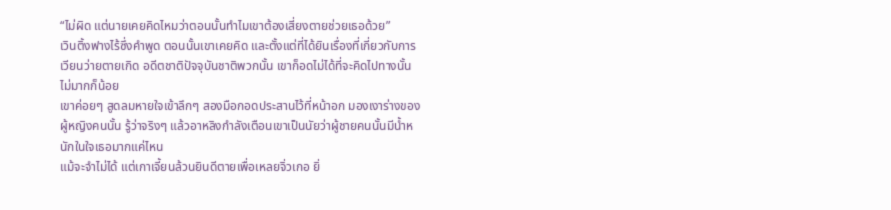“ไม่ผิด แต่นายเคยคิดไหมว่าตอนนั้นทำไมเขาต้องเสี่ยงตายช่วยเธอด้วย”
เวินติ้งฟางไร้ซึ่งคำพูด ตอนนั้นเขาเคยคิด และตั้งแต่ที่ได้ยินเรื่องที่เกี่ยวกับการเวียนว่ายตายเกิด อดีตชาติปัจจุบันชาติพวกนั้น เขาก็อดไม่ได้ที่จะคิดไปทางนั้นไม่มากก็น้อย
เขาค่อยๆ สูดลมหายใจเข้าลึกๆ สองมือกอดประสานไว้ที่หน้าอก มองเงาร่างของผู้หญิงคนนั้น รู้ว่าจริงๆ แล้วอาหลิงกำลังเตือนเขาเป็นนัยว่าผู้ชายคนนั้นมีน้ำหนักในใจเธอมากแค่ไหน
แม้จะจำไม่ได้ แต่เกาเจี้ยนล้วนยินดีตายเพื่อเหลยจิ่วเกอ ยิ่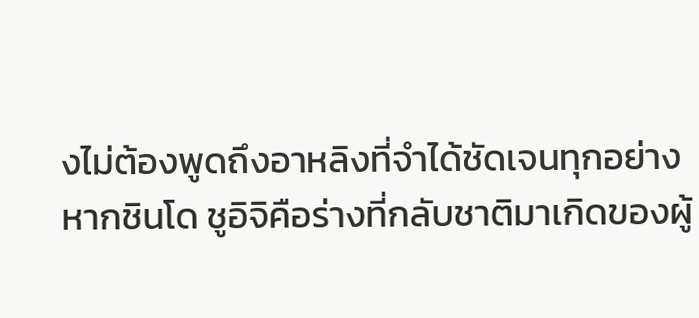งไม่ต้องพูดถึงอาหลิงที่จำได้ชัดเจนทุกอย่าง
หากชินโด ชูอิจิคือร่างที่กลับชาติมาเกิดของผู้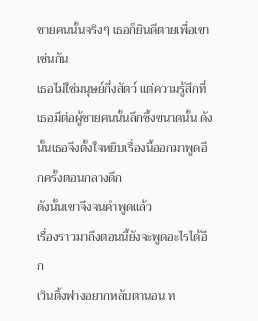ชายคนนั้นจริงๆ เธอก็ยินดีตายเพื่อเขาเช่นกัน
เธอไม่ใช่มนุษย์กึ่งสัตว์ แต่ความรู้สึกที่เธอมีต่อผู้ชายคนนั้นลึกซึ้งขนาดนั้น ดังนั้นเธอจึงตั้งใจหยิบเรื่องนี้ออกมาพูดอีกครั้งตอนกลางดึก
ดังนั้นเขาจึงจนคำพูดแล้ว
เรื่องราวมาถึงตอนนี้ยังจะพูดอะไรได้อีก
เวินติ้งฟางอยากหลับตานอน ท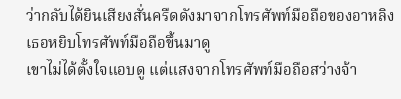ว่ากลับได้ยินเสียงสั่นครืดดังมาจากโทรศัพท์มือถือของอาหลิง เธอหยิบโทรศัพท์มือถือขึ้นมาดู
เขาไม่ได้ตั้งใจแอบดู แต่แสงจากโทรศัพท์มือถือสว่างจ้า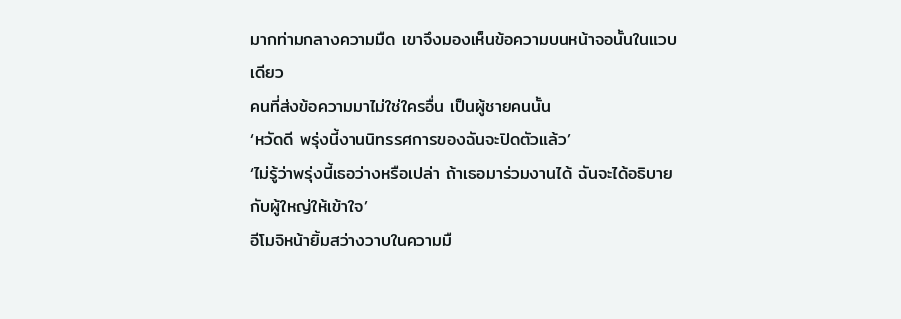มากท่ามกลางความมืด เขาจึงมองเห็นข้อความบนหน้าจอนั้นในแวบเดียว
คนที่ส่งข้อความมาไม่ใช่ใครอื่น เป็นผู้ชายคนนั้น
‘หวัดดี พรุ่งนี้งานนิทรรศการของฉันจะปิดตัวแล้ว’
‘ไม่รู้ว่าพรุ่งนี้เธอว่างหรือเปล่า ถ้าเธอมาร่วมงานได้ ฉันจะได้อธิบายกับผู้ใหญ่ให้เข้าใจ’
อีโมจิหน้ายิ้มสว่างวาบในความมื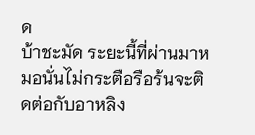ด
บ้าชะมัด ระยะนี้ที่ผ่านมาหมอนั่นไม่กระตือรือร้นจะติดต่อกับอาหลิง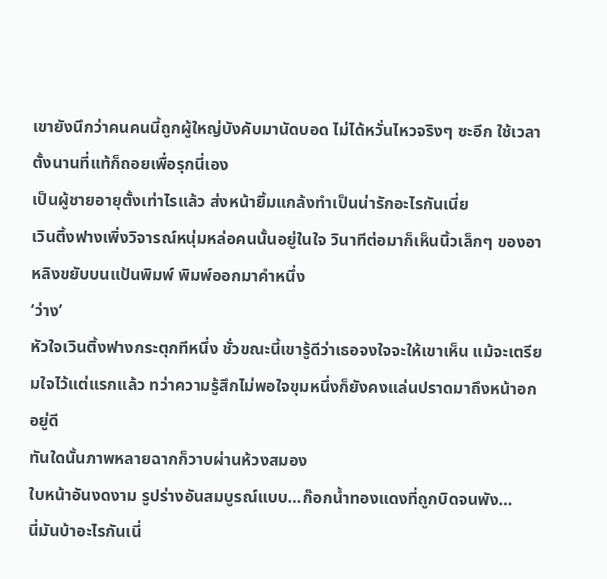เขายังนึกว่าคนคนนี้ถูกผู้ใหญ่บังคับมานัดบอด ไม่ได้หวั่นไหวจริงๆ ซะอีก ใช้เวลาตั้งนานที่แท้ก็ถอยเพื่อรุกนี่เอง
เป็นผู้ชายอายุตั้งเท่าไรแล้ว ส่งหน้ายิ้มแกล้งทำเป็นน่ารักอะไรกันเนี่ย
เวินติ้งฟางเพิ่งวิจารณ์หนุ่มหล่อคนนั้นอยู่ในใจ วินาทีต่อมาก็เห็นนิ้วเล็กๆ ของอาหลิงขยับบนแป้นพิมพ์ พิมพ์ออกมาคำหนึ่ง
‘ว่าง’
หัวใจเวินติ้งฟางกระตุกทีหนึ่ง ชั่วขณะนี้เขารู้ดีว่าเธอจงใจจะให้เขาเห็น แม้จะเตรียมใจไว้แต่แรกแล้ว ทว่าความรู้สึกไม่พอใจขุมหนึ่งก็ยังคงแล่นปราดมาถึงหน้าอกอยู่ดี
ทันใดนั้นภาพหลายฉากก็วาบผ่านห้วงสมอง
ใบหน้าอันงดงาม รูปร่างอันสมบูรณ์แบบ…ก๊อกน้ำทองแดงที่ถูกบิดจนพัง…
นี่มันบ้าอะไรกันเนี่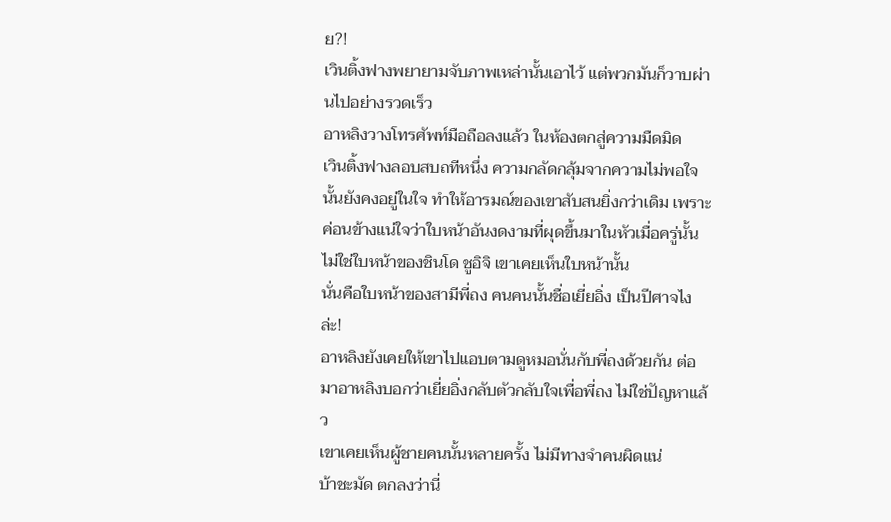ย?!
เวินติ้งฟางพยายามจับภาพเหล่านั้นเอาไว้ แต่พวกมันก็วาบผ่านไปอย่างรวดเร็ว
อาหลิงวางโทรศัพท์มือถือลงแล้ว ในห้องตกสู่ความมืดมิด
เวินติ้งฟางลอบสบถทีหนึ่ง ความกลัดกลุ้มจากความไม่พอใจนั้นยังคงอยู่ในใจ ทำให้อารมณ์ของเขาสับสนยิ่งกว่าเดิม เพราะค่อนข้างแน่ใจว่าใบหน้าอันงดงามที่ผุดขึ้นมาในหัวเมื่อครู่นั้นไม่ใช่ใบหน้าของชินโด ชูอิจิ เขาเคยเห็นใบหน้านั้น
นั่นคือใบหน้าของสามีพี่ถง คนคนนั้นชื่อเยี่ยอิ่ง เป็นปีศาจไงล่ะ!
อาหลิงยังเคยให้เขาไปแอบตามดูหมอนั่นกับพี่ถงด้วยกัน ต่อมาอาหลิงบอกว่าเยี่ยอิ่งกลับตัวกลับใจเพื่อพี่ถง ไม่ใช่ปัญหาแล้ว
เขาเคยเห็นผู้ชายคนนั้นหลายครั้ง ไม่มีทางจำคนผิดแน่
บ้าชะมัด ตกลงว่านี่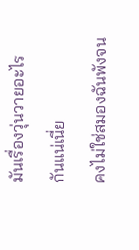มันเรื่องวุ่นวายอะไรกันแน่เนี่ย
คงไม่ใช่สมองฉันพังจน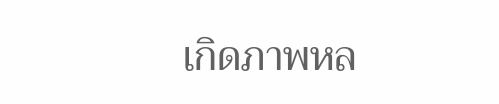เกิดภาพหล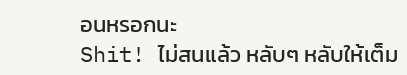อนหรอกนะ
Shit! ไม่สนแล้ว หลับๆ หลับให้เต็ม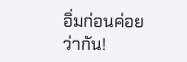อิ่มก่อนค่อยว่ากัน!